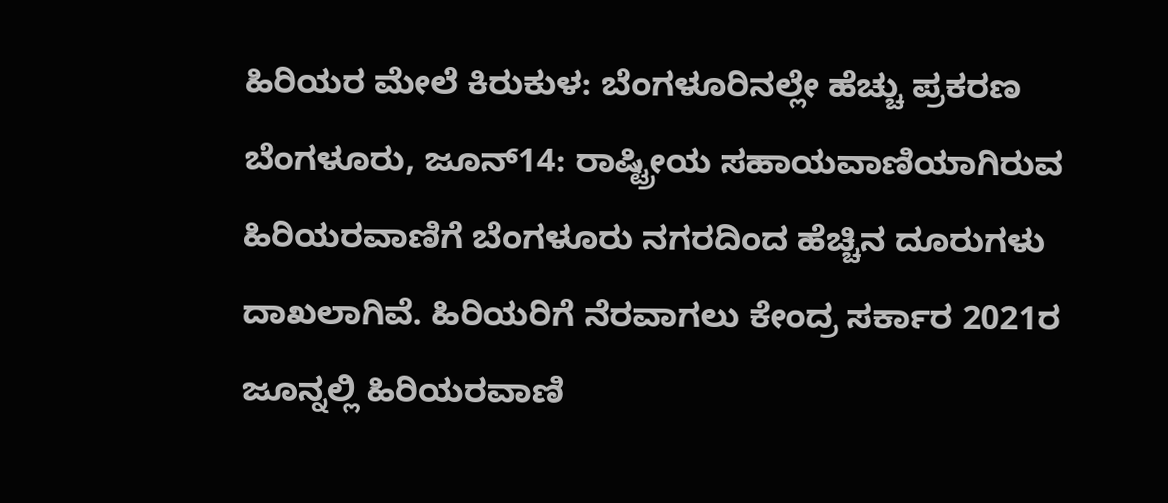ಹಿರಿಯರ ಮೇಲೆ ಕಿರುಕುಳ: ಬೆಂಗಳೂರಿನಲ್ಲೇ ಹೆಚ್ಚು ಪ್ರಕರಣ
ಬೆಂಗಳೂರು, ಜೂನ್14: ರಾಷ್ಟ್ರೀಯ ಸಹಾಯವಾಣಿಯಾಗಿರುವ ಹಿರಿಯರವಾಣಿಗೆ ಬೆಂಗಳೂರು ನಗರದಿಂದ ಹೆಚ್ಚಿನ ದೂರುಗಳು ದಾಖಲಾಗಿವೆ. ಹಿರಿಯರಿಗೆ ನೆರವಾಗಲು ಕೇಂದ್ರ ಸರ್ಕಾರ 2021ರ ಜೂನ್ನಲ್ಲಿ ಹಿರಿಯರವಾಣಿ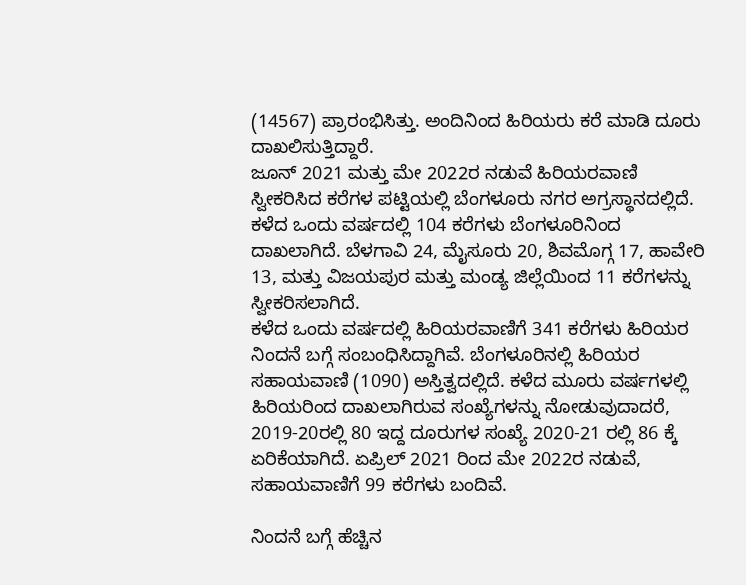(14567) ಪ್ರಾರಂಭಿಸಿತ್ತು. ಅಂದಿನಿಂದ ಹಿರಿಯರು ಕರೆ ಮಾಡಿ ದೂರು ದಾಖಲಿಸುತ್ತಿದ್ದಾರೆ.
ಜೂನ್ 2021 ಮತ್ತು ಮೇ 2022ರ ನಡುವೆ ಹಿರಿಯರವಾಣಿ ಸ್ವೀಕರಿಸಿದ ಕರೆಗಳ ಪಟ್ಟಿಯಲ್ಲಿ ಬೆಂಗಳೂರು ನಗರ ಅಗ್ರಸ್ಥಾನದಲ್ಲಿದೆ. ಕಳೆದ ಒಂದು ವರ್ಷದಲ್ಲಿ 104 ಕರೆಗಳು ಬೆಂಗಳೂರಿನಿಂದ ದಾಖಲಾಗಿದೆ. ಬೆಳಗಾವಿ 24, ಮೈಸೂರು 20, ಶಿವಮೊಗ್ಗ 17, ಹಾವೇರಿ 13, ಮತ್ತು ವಿಜಯಪುರ ಮತ್ತು ಮಂಡ್ಯ ಜಿಲ್ಲೆಯಿಂದ 11 ಕರೆಗಳನ್ನು ಸ್ವೀಕರಿಸಲಾಗಿದೆ.
ಕಳೆದ ಒಂದು ವರ್ಷದಲ್ಲಿ ಹಿರಿಯರವಾಣಿಗೆ 341 ಕರೆಗಳು ಹಿರಿಯರ ನಿಂದನೆ ಬಗ್ಗೆ ಸಂಬಂಧಿಸಿದ್ದಾಗಿವೆ. ಬೆಂಗಳೂರಿನಲ್ಲಿ ಹಿರಿಯರ ಸಹಾಯವಾಣಿ (1090) ಅಸ್ತಿತ್ವದಲ್ಲಿದೆ. ಕಳೆದ ಮೂರು ವರ್ಷಗಳಲ್ಲಿ ಹಿರಿಯರಿಂದ ದಾಖಲಾಗಿರುವ ಸಂಖ್ಯೆಗಳನ್ನು ನೋಡುವುದಾದರೆ, 2019-20ರಲ್ಲಿ 80 ಇದ್ದ ದೂರುಗಳ ಸಂಖ್ಯೆ 2020-21 ರಲ್ಲಿ 86 ಕ್ಕೆ ಏರಿಕೆಯಾಗಿದೆ. ಏಪ್ರಿಲ್ 2021 ರಿಂದ ಮೇ 2022ರ ನಡುವೆ, ಸಹಾಯವಾಣಿಗೆ 99 ಕರೆಗಳು ಬಂದಿವೆ.

ನಿಂದನೆ ಬಗ್ಗೆ ಹೆಚ್ಚಿನ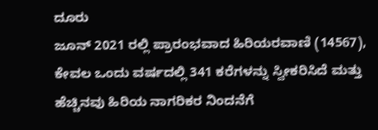ದೂರು
ಜೂನ್ 2021 ರಲ್ಲಿ ಪ್ರಾರಂಭವಾದ ಹಿರಿಯರವಾಣಿ (14567), ಕೇವಲ ಒಂದು ವರ್ಷದಲ್ಲಿ 341 ಕರೆಗಳನ್ನು ಸ್ವೀಕರಿಸಿದೆ ಮತ್ತು ಹೆಚ್ಚಿನವು ಹಿರಿಯ ನಾಗರಿಕರ ನಿಂದನೆಗೆ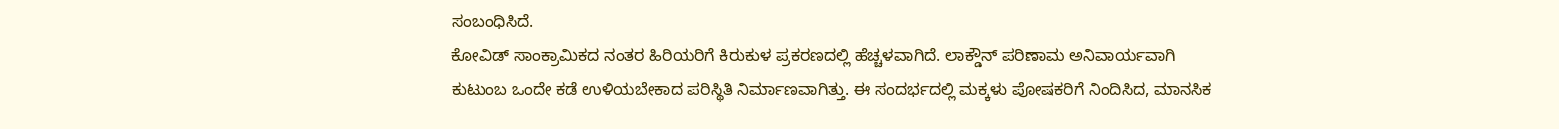ಸಂಬಂಧಿಸಿದೆ.
ಕೋವಿಡ್ ಸಾಂಕ್ರಾಮಿಕದ ನಂತರ ಹಿರಿಯರಿಗೆ ಕಿರುಕುಳ ಪ್ರಕರಣದಲ್ಲಿ ಹೆಚ್ಚಳವಾಗಿದೆ. ಲಾಕ್ಡೌನ್ ಪರಿಣಾಮ ಅನಿವಾರ್ಯವಾಗಿ ಕುಟುಂಬ ಒಂದೇ ಕಡೆ ಉಳಿಯಬೇಕಾದ ಪರಿಸ್ಥಿತಿ ನಿರ್ಮಾಣವಾಗಿತ್ತು. ಈ ಸಂದರ್ಭದಲ್ಲಿ ಮಕ್ಕಳು ಪೋಷಕರಿಗೆ ನಿಂದಿಸಿದ, ಮಾನಸಿಕ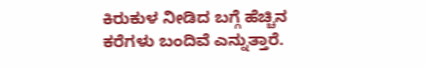ಕಿರುಕುಳ ನೀಡಿದ ಬಗ್ಗೆ ಹೆಚ್ಚಿನ ಕರೆಗಳು ಬಂದಿವೆ ಎನ್ನುತ್ತಾರೆ.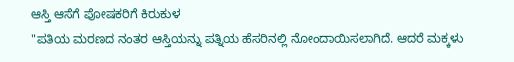ಆಸ್ತಿ ಆಸೆಗೆ ಪೋಷಕರಿಗೆ ಕಿರುಕುಳ
"ಪತಿಯ ಮರಣದ ನಂತರ ಆಸ್ತಿಯನ್ನು ಪತ್ನಿಯ ಹೆಸರಿನಲ್ಲಿ ನೋಂದಾಯಿಸಲಾಗಿದೆ. ಆದರೆ ಮಕ್ಕಳು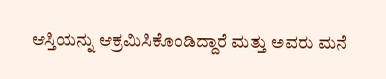ಆಸ್ತಿಯನ್ನು ಆಕ್ರಮಿಸಿಕೊಂಡಿದ್ದಾರೆ ಮತ್ತು ಅವರು ಮನೆ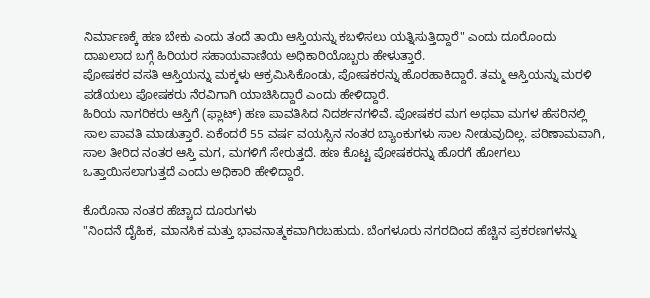ನಿರ್ಮಾಣಕ್ಕೆ ಹಣ ಬೇಕು ಎಂದು ತಂದೆ ತಾಯಿ ಆಸ್ತಿಯನ್ನು ಕಬಳಿಸಲು ಯತ್ನಿಸುತ್ತಿದ್ದಾರೆ" ಎಂದು ದೂರೊಂದು ದಾಖಲಾದ ಬಗ್ಗೆ ಹಿರಿಯರ ಸಹಾಯವಾಣಿಯ ಅಧಿಕಾರಿಯೊಬ್ಬರು ಹೇಳುತ್ತಾರೆ.
ಪೋಷಕರ ವಸತಿ ಆಸ್ತಿಯನ್ನು ಮಕ್ಕಳು ಆಕ್ರಮಿಸಿಕೊಂಡು, ಪೋಷಕರನ್ನು ಹೊರಹಾಕಿದ್ದಾರೆ. ತಮ್ಮ ಆಸ್ತಿಯನ್ನು ಮರಳಿ ಪಡೆಯಲು ಪೋಷಕರು ನೆರವಿಗಾಗಿ ಯಾಚಿಸಿದ್ದಾರೆ ಎಂದು ಹೇಳಿದ್ದಾರೆ.
ಹಿರಿಯ ನಾಗರಿಕರು ಆಸ್ತಿಗೆ (ಫ್ಲಾಟ್) ಹಣ ಪಾವತಿಸಿದ ನಿದರ್ಶನಗಳಿವೆ. ಪೋಷಕರ ಮಗ ಅಥವಾ ಮಗಳ ಹೆಸರಿನಲ್ಲಿ ಸಾಲ ಪಾವತಿ ಮಾಡುತ್ತಾರೆ. ಏಕೆಂದರೆ 55 ವರ್ಷ ವಯಸ್ಸಿನ ನಂತರ ಬ್ಯಾಂಕುಗಳು ಸಾಲ ನೀಡುವುದಿಲ್ಲ. ಪರಿಣಾಮವಾಗಿ, ಸಾಲ ತೀರಿದ ನಂತರ ಆಸ್ತಿ ಮಗ, ಮಗಳಿಗೆ ಸೇರುತ್ತದೆ. ಹಣ ಕೊಟ್ಟ ಪೋಷಕರನ್ನು ಹೊರಗೆ ಹೋಗಲು ಒತ್ತಾಯಿಸಲಾಗುತ್ತದೆ ಎಂದು ಅಧಿಕಾರಿ ಹೇಳಿದ್ದಾರೆ.

ಕೊರೊನಾ ನಂತರ ಹೆಚ್ಚಾದ ದೂರುಗಳು
"ನಿಂದನೆ ದೈಹಿಕ, ಮಾನಸಿಕ ಮತ್ತು ಭಾವನಾತ್ಮಕವಾಗಿರಬಹುದು. ಬೆಂಗಳೂರು ನಗರದಿಂದ ಹೆಚ್ಚಿನ ಪ್ರಕರಣಗಳನ್ನು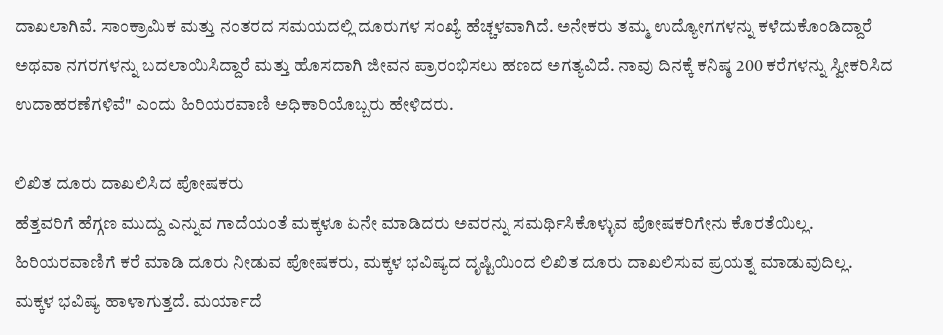ದಾಖಲಾಗಿವೆ. ಸಾಂಕ್ರಾಮಿಕ ಮತ್ತು ನಂತರದ ಸಮಯದಲ್ಲಿ ದೂರುಗಳ ಸಂಖ್ಯೆ ಹೆಚ್ಚಳವಾಗಿದೆ. ಅನೇಕರು ತಮ್ಮ ಉದ್ಯೋಗಗಳನ್ನು ಕಳೆದುಕೊಂಡಿದ್ದಾರೆ ಅಥವಾ ನಗರಗಳನ್ನು ಬದಲಾಯಿಸಿದ್ದಾರೆ ಮತ್ತು ಹೊಸದಾಗಿ ಜೀವನ ಪ್ರಾರಂಭಿಸಲು ಹಣದ ಅಗತ್ಯವಿದೆ. ನಾವು ದಿನಕ್ಕೆ ಕನಿಷ್ಠ 200 ಕರೆಗಳನ್ನು ಸ್ವೀಕರಿಸಿದ ಉದಾಹರಣೆಗಳಿವೆ" ಎಂದು ಹಿರಿಯರವಾಣಿ ಅಧಿಕಾರಿಯೊಬ್ಬರು ಹೇಳಿದರು.

ಲಿಖಿತ ದೂರು ದಾಖಲಿಸಿದ ಪೋಷಕರು
ಹೆತ್ತವರಿಗೆ ಹೆಗ್ಗಣ ಮುದ್ದು ಎನ್ನುವ ಗಾದೆಯಂತೆ ಮಕ್ಕಳೂ ಏನೇ ಮಾಡಿದರು ಅವರನ್ನು ಸಮರ್ಥಿಸಿಕೊಳ್ಳುವ ಪೋಷಕರಿಗೇನು ಕೊರತೆಯಿಲ್ಲ. ಹಿರಿಯರವಾಣಿಗೆ ಕರೆ ಮಾಡಿ ದೂರು ನೀಡುವ ಪೋಷಕರು, ಮಕ್ಕಳ ಭವಿಷ್ಯದ ದೃಷ್ಟಿಯಿಂದ ಲಿಖಿತ ದೂರು ದಾಖಲಿಸುವ ಪ್ರಯತ್ನ ಮಾಡುವುದಿಲ್ಲ.
ಮಕ್ಕಳ ಭವಿಷ್ಯ ಹಾಳಾಗುತ್ತದೆ. ಮರ್ಯಾದೆ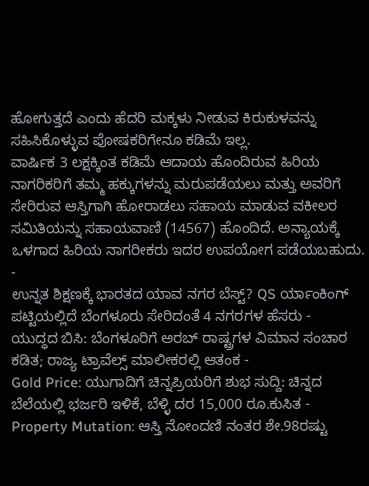ಹೋಗುತ್ತದೆ ಎಂದು ಹೆದರಿ ಮಕ್ಕಳು ನೀಡುವ ಕಿರುಕುಳವನ್ನು ಸಹಿಸಿಕೊಳ್ಳುವ ಪೋಷಕರಿಗೇನೂ ಕಡಿಮೆ ಇಲ್ಲ.
ವಾರ್ಷಿಕ 3 ಲಕ್ಷಕ್ಕಿಂತ ಕಡಿಮೆ ಆದಾಯ ಹೊಂದಿರುವ ಹಿರಿಯ ನಾಗರಿಕರಿಗೆ ತಮ್ಮ ಹಕ್ಕುಗಳನ್ನು ಮರುಪಡೆಯಲು ಮತ್ತು ಅವರಿಗೆ ಸೇರಿರುವ ಆಸ್ತಿಗಾಗಿ ಹೋರಾಡಲು ಸಹಾಯ ಮಾಡುವ ವಕೀಲರ ಸಮಿತಿಯನ್ನು ಸಹಾಯವಾಣಿ (14567) ಹೊಂದಿದೆ. ಅನ್ಯಾಯಕ್ಕೆ ಒಳಗಾದ ಹಿರಿಯ ನಾಗರೀಕರು ಇದರ ಉಪಯೋಗ ಪಡೆಯಬಹುದು.
-
ಉನ್ನತ ಶಿಕ್ಷಣಕ್ಕೆ ಭಾರತದ ಯಾವ ನಗರ ಬೆಸ್ಟ್? QS ರ್ಯಾಂಕಿಂಗ್ ಪಟ್ಟಿಯಲ್ಲಿದೆ ಬೆಂಗಳೂರು ಸೇರಿದಂತೆ 4 ನಗರಗಳ ಹೆಸರು -
ಯುದ್ಧದ ಬಿಸಿ: ಬೆಂಗಳೂರಿಗೆ ಅರಬ್ ರಾಷ್ಟ್ರಗಳ ವಿಮಾನ ಸಂಚಾರ ಕಡಿತ; ರಾಜ್ಯ ಟ್ರಾವೆಲ್ಸ್ ಮಾಲೀಕರಲ್ಲಿ ಆತಂಕ -
Gold Price: ಯುಗಾದಿಗೆ ಚಿನ್ನಪ್ರಿಯರಿಗೆ ಶುಭ ಸುದ್ದಿ: ಚಿನ್ನದ ಬೆಲೆಯಲ್ಲಿ ಭರ್ಜರಿ ಇಳಿಕೆ, ಬೆಳ್ಳಿ ದರ 15,000 ರೂ.ಕುಸಿತ -
Property Mutation: ಆಸ್ತಿ ನೋಂದಣಿ ನಂತರ ಶೇ.98ರಷ್ಟು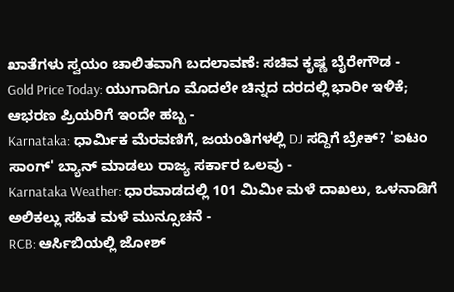ಖಾತೆಗಳು ಸ್ವಯಂ ಚಾಲಿತವಾಗಿ ಬದಲಾವಣೆ: ಸಚಿವ ಕೃಷ್ಣ ಬೈರೇಗೌಡ -
Gold Price Today: ಯುಗಾದಿಗೂ ಮೊದಲೇ ಚಿನ್ನದ ದರದಲ್ಲಿ ಭಾರೀ ಇಳಿಕೆ; ಆಭರಣ ಪ್ರಿಯರಿಗೆ ಇಂದೇ ಹಬ್ಬ -
Karnataka: ಧಾರ್ಮಿಕ ಮೆರವಣಿಗೆ, ಜಯಂತಿಗಳಲ್ಲಿ DJ ಸದ್ದಿಗೆ ಬ್ರೇಕ್? 'ಐಟಂ ಸಾಂಗ್' ಬ್ಯಾನ್ ಮಾಡಲು ರಾಜ್ಯ ಸರ್ಕಾರ ಒಲವು -
Karnataka Weather: ಧಾರವಾಡದಲ್ಲಿ 101 ಮಿಮೀ ಮಳೆ ದಾಖಲು, ಒಳನಾಡಿಗೆ ಅಲಿಕಲ್ಲು ಸಹಿತ ಮಳೆ ಮುನ್ಸೂಚನೆ -
RCB: ಆರ್ಸಿಬಿಯಲ್ಲಿ ಜೋಶ್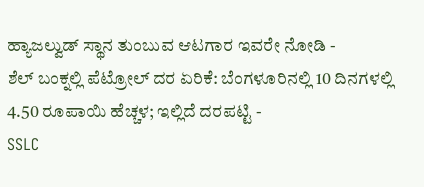ಹ್ಯಾಜಲ್ವುಡ್ ಸ್ಥಾನ ತುಂಬುವ ಆಟಗಾರ ಇವರೇ ನೋಡಿ -
ಶೆಲ್ ಬಂಕ್ನಲ್ಲಿ ಪೆಟ್ರೋಲ್ ದರ ಏರಿಕೆ: ಬೆಂಗಳೂರಿನಲ್ಲಿ 10 ದಿನಗಳಲ್ಲಿ 4.50 ರೂಪಾಯಿ ಹೆಚ್ಚಳ; ಇಲ್ಲಿದೆ ದರಪಟ್ಟಿ -
SSLC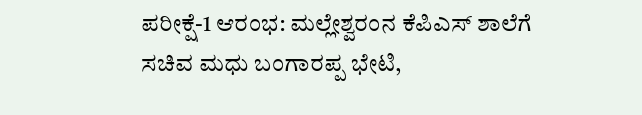ಪರೀಕ್ಷೆ-1 ಆರಂಭ: ಮಲ್ಲೇಶ್ವರಂನ ಕೆಪಿಎಸ್ ಶಾಲೆಗೆ ಸಚಿವ ಮಧು ಬಂಗಾರಪ್ಪ ಭೇಟಿ,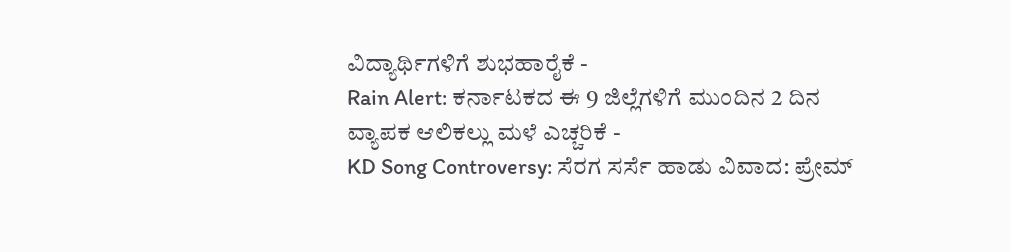ವಿದ್ಯಾರ್ಥಿಗಳಿಗೆ ಶುಭಹಾರೈಕೆ -
Rain Alert: ಕರ್ನಾಟಕದ ಈ 9 ಜಿಲ್ಲೆಗಳಿಗೆ ಮುಂದಿನ 2 ದಿನ ವ್ಯಾಪಕ ಆಲಿಕಲ್ಲು ಮಳೆ ಎಚ್ಚರಿಕೆ -
KD Song Controversy: ಸೆರಗ ಸರ್ಸೆ ಹಾಡು ವಿವಾದ: ಪ್ರೇಮ್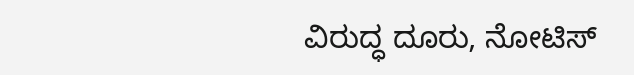ವಿರುದ್ಧ ದೂರು, ನೋಟಿಸ್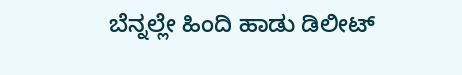ಬೆನ್ನಲ್ಲೇ ಹಿಂದಿ ಹಾಡು ಡಿಲೀಟ್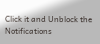Click it and Unblock the Notifications